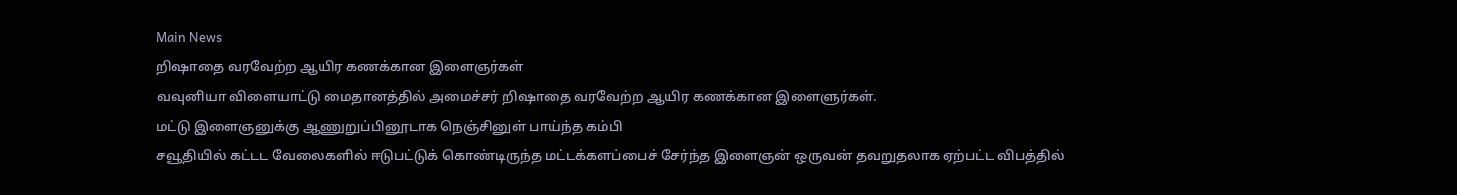Main News
றிஷாதை வரவேற்ற ஆயிர கணக்கான இளைஞர்கள்
வவுனியா விளையாட்டு மைதானத்தில் அமைச்சர் றிஷாதை வரவேற்ற ஆயிர கணக்கான இளைளுர்கள்.
மட்டு இளைஞனுக்கு ஆணுறுப்பினூடாக நெஞ்சினுள் பாய்ந்த கம்பி
சவூதியில் கட்டட வேலைகளில் ஈடுபட்டுக் கொண்டிருந்த மட்டக்களப்பைச் சேர்ந்த இளைஞன் ஒருவன் தவறுதலாக ஏற்பட்ட விபத்தில்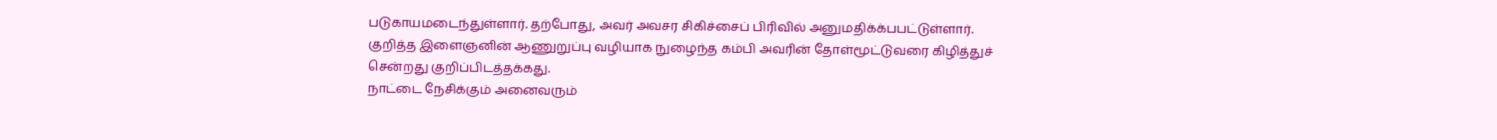படுகாயமடைந்துள்ளார். தற்போது, அவர் அவசர சிகிச்சைப் பிரிவில் அனுமதிக்க்பபட்டுள்ளார். குறித்த இளைஞனின் ஆணுறுப்பு வழியாக நுழைந்த கம்பி அவரின் தோள்மூட்டுவரை கிழித்துச் சென்றது குறிப்பிடத்தக்கது.
நாட்டை நேசிக்கும் அனைவரும்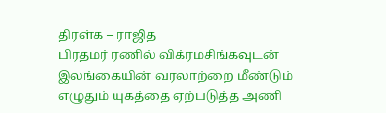திரள்க – ராஜித
பிரதமர் ரணில் விக்ரமசிங்கவுடன் இலங்கையின் வரலாற்றை மீண்டும் எழுதும் யுகத்தை ஏற்படுத்த அணி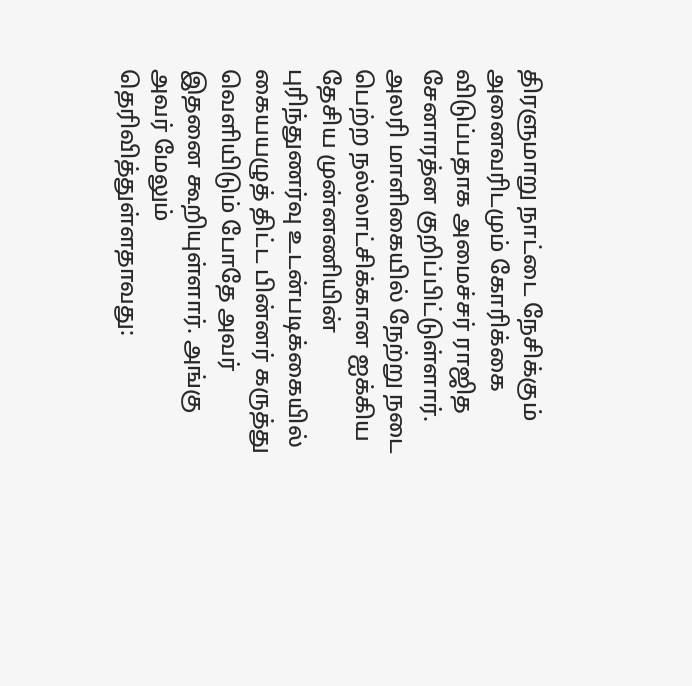திரளுமாறு நாட்டை நேசிக்கும் அனைவரிடமும் கோரிக்கை விடுப்பதாக அமைச்சர் ராஜித சேனாரத்ன குறிப்பிட்டுள்ளார். அலரி மாளிகையில் நேற்று நடை பெற்ற நல்லாட்சிக்கான ஐக்கிய தேசிய முன்னணியின் புரிந்துணர்வு உடன்படிக்கையில் கையயழுத் திட்ட பின்னர் கருத்து வெளியிடும் போதே அவர் இதனை கூறியுள்ளார். அங்கு அவர் மேலும் தெரிவித்துள்ளதாவது: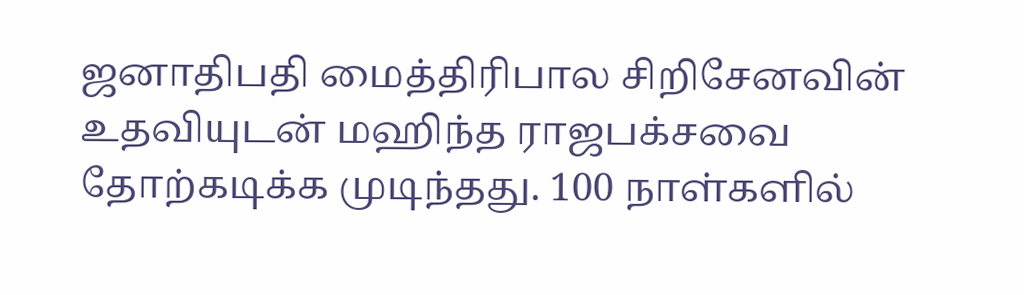ஜனாதிபதி மைத்திரிபால சிறிசேனவின் உதவியுடன் மஹிந்த ராஜபக்சவை தோற்கடிக்க முடிந்தது. 100 நாள்களில்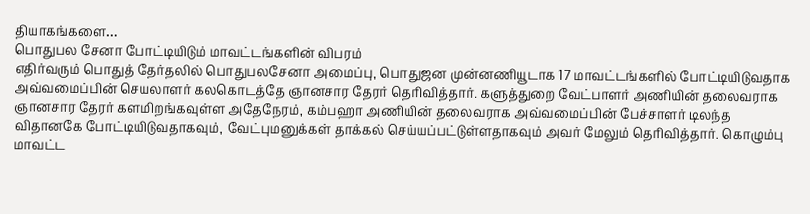தியாகங்களை…
பொதுபல சேனா போட்டியிடும் மாவட்டங்களின் விபரம்
எதிர்வரும் பொதுத் தேர்தலில் பொதுபலசேனா அமைப்பு, பொதுஜன முன்னணியூடாக 17 மாவட்டங்களில் போட்டியிடுவதாக அவ்வமைப்பின் செயலாளர் கலகொடத்தே ஞானசார தேரர் தெரிவித்தார். களுத்துறை வேட்பாளர் அணியின் தலைவராக ஞானசார தேரர் களமிறங்கவுள்ள அதேநேரம், கம்பஹா அணியின் தலைவராக அவ்வமைப்பின் பேச்சாளர் டிலந்த விதானகே போட்டியிடுவதாகவும், வேட்புமனுக்கள் தாக்கல் செய்யப்பட்டுள்ளதாகவும் அவர் மேலும் தெரிவித்தார். கொழும்பு மாவட்ட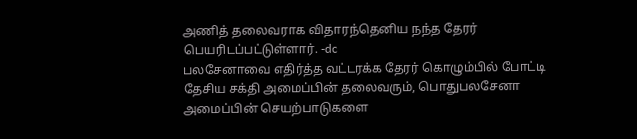அணித் தலைவராக விதாரந்தெனிய நந்த தேரர் பெயரிடப்பட்டுள்ளார். -dc
பலசேனாவை எதிர்த்த வட்டரக்க தேரர் கொழும்பில் போட்டி
தேசிய சக்தி அமைப்பின் தலைவரும், பொதுபலசேனா அமைப்பின் செயற்பாடுகளை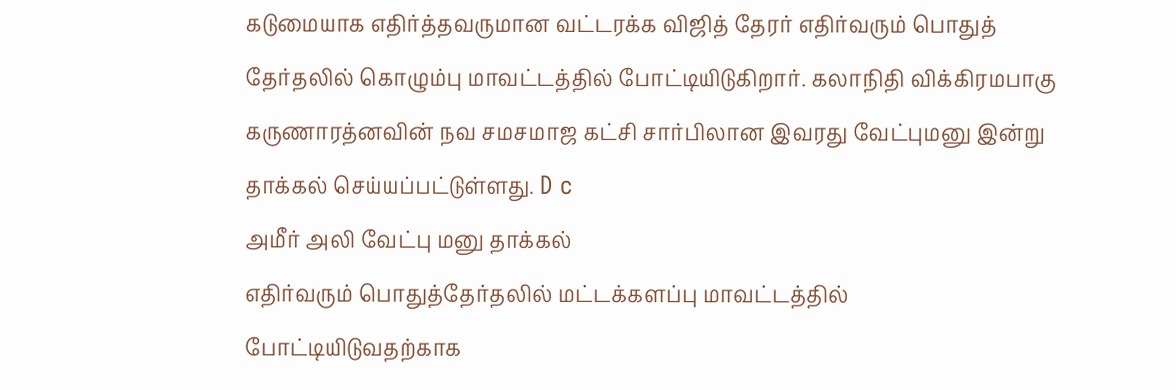கடுமையாக எதிர்த்தவருமான வட்டரக்க விஜித் தேரர் எதிர்வரும் பொதுத் தேர்தலில் கொழும்பு மாவட்டத்தில் போட்டியிடுகிறார். கலாநிதி விக்கிரமபாகு கருணாரத்னவின் நவ சமசமாஜ கட்சி சார்பிலான இவரது வேட்புமனு இன்று தாக்கல் செய்யப்பட்டுள்ளது. D c
அமீர் அலி வேட்பு மனு தாக்கல்
எதிர்வரும் பொதுத்தேர்தலில் மட்டக்களப்பு மாவட்டத்தில் போட்டியிடுவதற்காக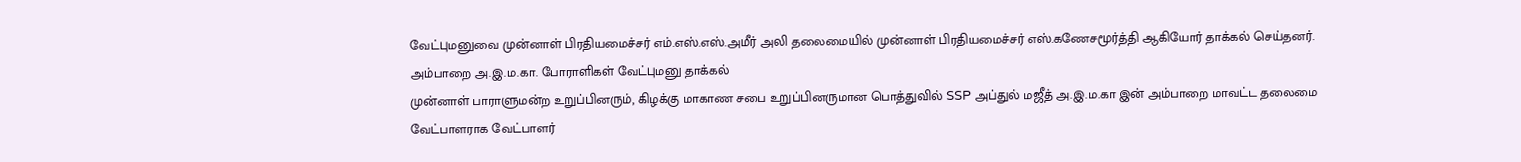வேட்புமனுவை முன்னாள் பிரதியமைச்சர் எம்.எஸ்.எஸ்.அமீர் அலி தலைமையில் முன்னாள் பிரதியமைச்சர் எஸ்.கணேசமூர்த்தி ஆகியோர் தாக்கல் செய்தனர்.
அம்பாறை அ.இ.ம.கா. போராளிகள் வேட்புமனு தாக்கல்
முன்னாள் பாராளுமன்ற உறுப்பினரும், கிழக்கு மாகாண சபை உறுப்பினருமான பொத்துவில் SSP அப்துல் மஜீத் அ.இ.ம.கா இன் அம்பாறை மாவட்ட தலைமை வேட்பாளராக வேட்பாளர்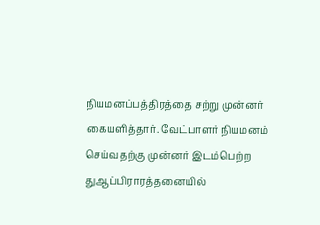நியமனப்பத்திரத்தை சற்று முன்னர் கையளித்தார். வேட்பாளர் நியமனம் செய்வதற்கு முன்னர் இடம்பெற்ற துஆப்பிராரத்தனையில்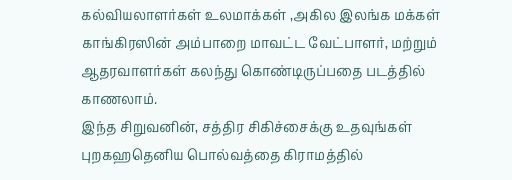கல்வியலாளர்கள் உலமாக்கள் ,அகில இலங்க மக்கள் காங்கிரஸின் அம்பாறை மாவட்ட வேட்பாளர், மற்றும் ஆதரவாளர்கள் கலந்து கொண்டிருப்பதை படத்தில் காணலாம்.
இந்த சிறுவனின், சத்திர சிகிச்சைக்கு உதவுங்கள்
புறகஹதெனிய பொல்வத்தை கிராமத்தில்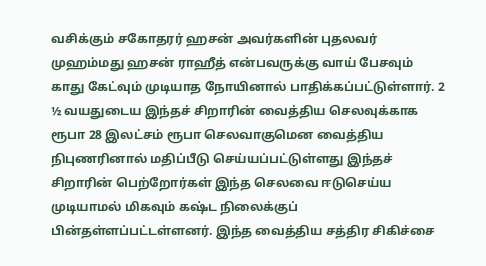வசிக்கும் சகோதரர் ஹசன் அவர்களின் புதலவர் முஹம்மது ஹசன் ராஹீத் என்பவருக்கு வாய் பேசவும் காது கேட்வும் முடியாத நோயினால் பாதிக்கப்பட்டுள்ளார். 2 ½ வயதுடைய இந்தச் சிறாரின் வைத்திய செலவுக்காக ரூபா 28 இலட்சம் ரூபா செலவாகுமென வைத்திய நிபுணரினால் மதிப்பீடு செய்யப்பட்டுள்ளது இந்தச் சிறாரின் பெற்றோர்கள் இந்த செலவை ஈடுசெய்ய முடியாமல் மிகவும் கஷ்ட நிலைக்குப் பின்தள்ளப்பட்டள்ளனர். இந்த வைத்திய சத்திர சிகிச்சை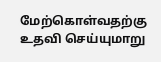மேற்கொள்வதற்கு உதவி செய்யுமாறு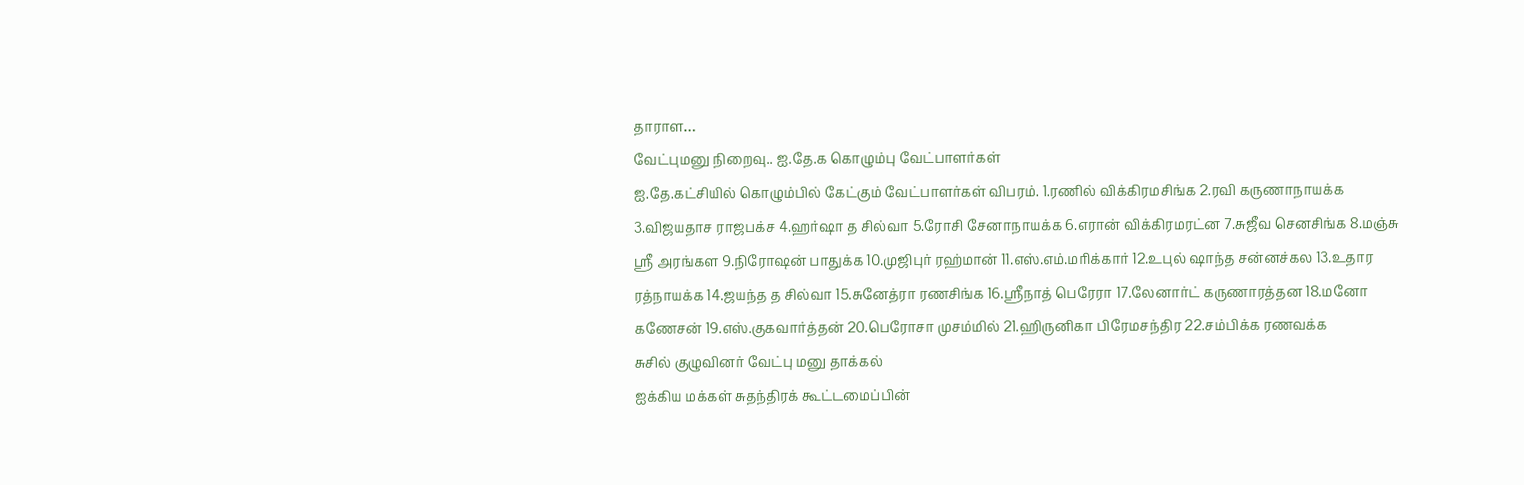தாராள…
வேட்புமனு நிறைவு.. ஐ.தே.க கொழும்பு வேட்பாளர்கள்
ஐ.தே.கட்சியில் கொழும்பில் கேட்கும் வேட்பாளர்கள் விபரம். 1.ரணில் விக்கிரமசிங்க 2.ரவி கருணாநாயக்க 3.விஜயதாச ராஜபக்ச 4.ஹர்ஷா த சில்வா 5.ரோசி சேனாநாயக்க 6.எரான் விக்கிரமரட்ன 7.சுஜீவ செனசிங்க 8.மஞ்சு ஸ்ரீ அரங்கள 9.நிரோஷன் பாதுக்க 10.முஜிபுர் ரஹ்மான் 11.எஸ்.எம்.மரிக்கார் 12.உபுல் ஷாந்த சன்னச்கல 13.உதார ரத்நாயக்க 14.ஜயந்த த சில்வா 15.சுனேத்ரா ரணசிங்க 16.ஸ்ரீநாத் பெரேரா 17.லேனார்ட் கருணாரத்தன 18.மனோ கணேசன் 19.எஸ்.குகவார்த்தன் 20.பெரோசா முசம்மில் 21.ஹிருனிகா பிரேமசந்திர 22.சம்பிக்க ரணவக்க
சுசில் குழுவினர் வேட்பு மனு தாக்கல்
ஐக்கிய மக்கள் சுதந்திரக் கூட்டமைப்பின்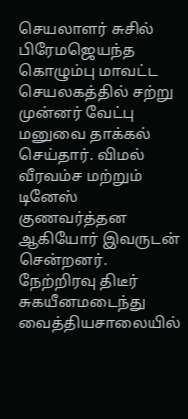செயலாளர் சுசில் பிரேமஜெயந்த கொழும்பு மாவட்ட செயலகத்தில் சற்று முன்னர் வேட்பு மனுவை தாக்கல் செய்தார். விமல் வீரவம்ச மற்றும் டினேஸ் குணவர்த்தன ஆகியோர் இவருடன் சென்றனர். நேற்றிரவு திடீர் சுகயீனமடைந்து வைத்தியசாலையில்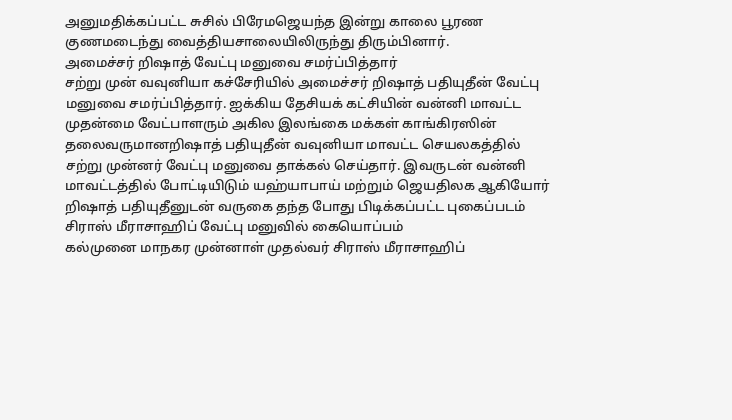அனுமதிக்கப்பட்ட சுசில் பிரேமஜெயந்த இன்று காலை பூரண குணமடைந்து வைத்தியசாலையிலிருந்து திரும்பினார்.
அமைச்சர் றிஷாத் வேட்பு மனுவை சமர்ப்பித்தார்
சற்று முன் வவுனியா கச்சேரியில் அமைச்சர் றிஷாத் பதியுதீன் வேட்பு மனுவை சமர்ப்பித்தார். ஐக்கிய தேசியக் கட்சியின் வன்னி மாவட்ட முதன்மை வேட்பாளரும் அகில இலங்கை மக்கள் காங்கிரஸின் தலைவருமானறிஷாத் பதியுதீன் வவுனியா மாவட்ட செயலகத்தில் சற்று முன்னர் வேட்பு மனுவை தாக்கல் செய்தார். இவருடன் வன்னி மாவட்டத்தில் போட்டியிடும் யஹ்யாபாய் மற்றும் ஜெயதிலக ஆகியோர் றிஷாத் பதியுதீனுடன் வருகை தந்த போது பிடிக்கப்பட்ட புகைப்படம்
சிராஸ் மீராசாஹிப் வேட்பு மனுவில் கையொப்பம்
கல்முனை மாநகர முன்னாள் முதல்வர் சிராஸ் மீராசாஹிப்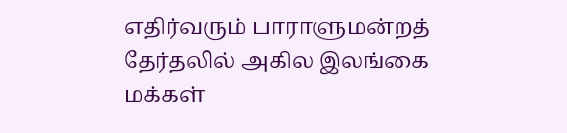எதிர்வரும் பாராளுமன்றத் தேர்தலில் அகில இலங்கை மக்கள்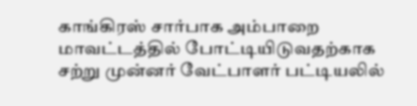காங்கிரஸ் சார்பாக அம்பாறை மாவட்டத்தில் போட்டியிடுவதற்காக சற்று முன்னர் வேட்பாளர் பட்டியலில்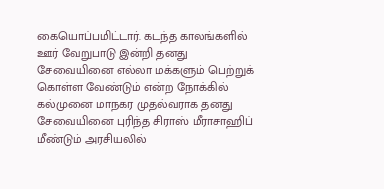கையொப்பமிட்டார். கடந்த காலங்களில் ஊர் வேறுபாடு இன்றி தனது சேவையினை எல்லா மக்களும் பெற்றுக் கொள்ள வேண்டும் என்ற நோக்கில் கல்முனை மாநகர முதல்வராக தனது சேவையினை புரிந்த சிராஸ் மீராசாஹிப் மீண்டும் அரசியலில்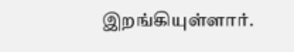இறங்கியுள்ளார்.